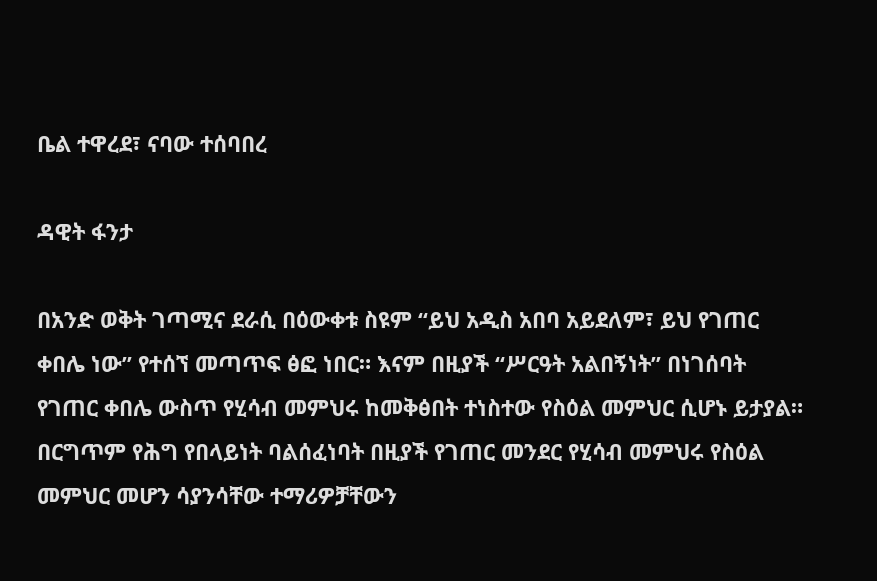ቤል ተዋረደ፣ ናባው ተሰባበረ

ዳዊት ፋንታ

በአንድ ወቅት ገጣሚና ደራሲ በዕውቀቱ ስዩም “ይህ አዲስ አበባ አይደለም፣ ይህ የገጠር ቀበሌ ነው” የተሰኘ መጣጥፍ ፅፎ ነበር። እናም በዚያች “ሥርዓት አልበኝነት” በነገሰባት የገጠር ቀበሌ ውስጥ የሂሳብ መምህሩ ከመቅፅበት ተነስተው የስዕል መምህር ሲሆኑ ይታያል። በርግጥም የሕግ የበላይነት ባልሰፈነባት በዚያች የገጠር መንደር የሂሳብ መምህሩ የስዕል መምህር መሆን ሳያንሳቸው ተማሪዎቻቸውን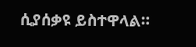ሲያሰቃዩ ይስተዋላል።